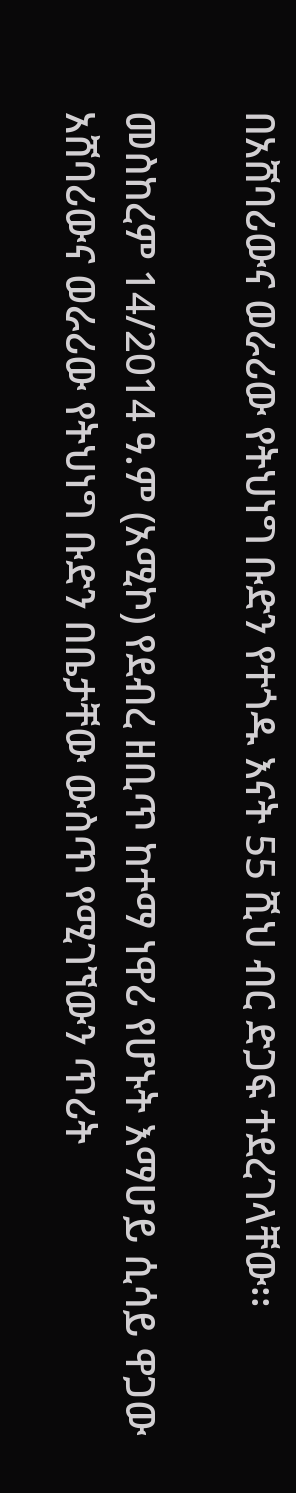በአሸባሪውና ወራሪው የትህነግ ቡድን የተጎዱ እናት 55 ሺህ ብር ድጋፍ ተደረገላቸው፡፡

መስከረም 14/2014 ዓ.ም (አሚኮ) የደብረ ዘቢጥ ከተማ ነዋሪ የሆኑት እማሆይ ሲሳይ ዋጋው አሸባሪውና ወራሪው የትህነግ ቡድን በቤታቸው ውስጥ የሚገኘውን ጥሪት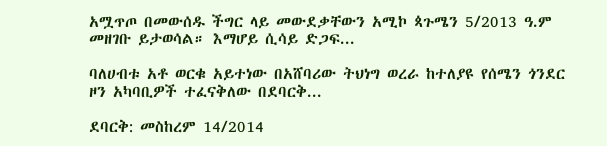አሟጥጦ በመውሰዱ ችግር ላይ መውደቃቸውን አሚኮ ጳጉሜን 5/2013 ዓ.ም መዘገቡ ይታወሳል። እማሆይ ሲሳይ ድጋፍ...

ባለሀብቱ አቶ ወርቁ አይተነው በአሸባሪው ትህነግ ወረራ ከተለያዩ የሰሜን ጎንደር ዞን አካባቢዎች ተፈናቅለው በደባርቅ...

ደባርቅ: መስከረም 14/2014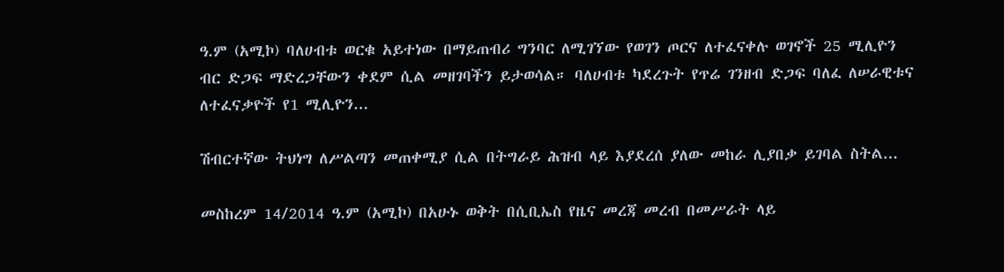ዓ.ም (አሚኮ) ባለሀብቱ ወርቁ አይተነው በማይጠብሪ ግንባር ለሚገኘው የወገን ጦርና ለተፈናቀሉ ወገኖች 25 ሚሊዮን ብር ድጋፍ ማድረጋቸውን ቀደም ሲል መዘገባችን ይታወሳል። ባለሀብቱ ካደረጉት የጥሬ ገንዘብ ድጋፍ ባለፈ ለሠራዊቱና ለተፈናቃዮች የ1 ሚሊዮን...

ሽብርተኛው ትህነግ ለሥልጣን መጠቀሚያ ሲል በትግራይ ሕዝብ ላይ እያደረሰ ያለው መከራ ሊያበቃ ይገባል ስትል...

መስከረም 14/2014 ዓ.ም (አሚኮ) በአሁኑ ወቅት በሲቢኤስ የዜና መረጃ መረብ በመሥራት ላይ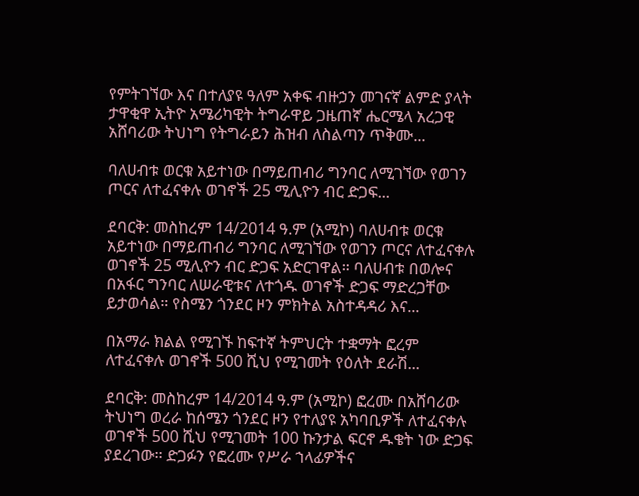የምትገኘው እና በተለያዩ ዓለም አቀፍ ብዙኃን መገናኛ ልምድ ያላት ታዋቂዋ ኢትዮ አሜሪካዊት ትግራዋይ ጋዜጠኛ ሔርሜላ አረጋዊ አሸባሪው ትህነግ የትግራይን ሕዝብ ለስልጣን ጥቅሙ...

ባለሀብቱ ወርቁ አይተነው በማይጠብሪ ግንባር ለሚገኘው የወገን ጦርና ለተፈናቀሉ ወገኖች 25 ሚሊዮን ብር ድጋፍ...

ደባርቅ: መስከረም 14/2014 ዓ.ም (አሚኮ) ባለሀብቱ ወርቁ አይተነው በማይጠብሪ ግንባር ለሚገኘው የወገን ጦርና ለተፈናቀሉ ወገኖች 25 ሚሊዮን ብር ድጋፍ አድርገዋል። ባለሀብቱ በወሎና በአፋር ግንባር ለሠራዊቱና ለተጎዱ ወገኖች ድጋፍ ማድረጋቸው ይታወሳል። የስሜን ጎንደር ዞን ምክትል አስተዳዳሪ እና...

በአማራ ክልል የሚገኙ ከፍተኛ ትምህርት ተቋማት ፎረም ለተፈናቀሉ ወገኖች 500 ሺህ የሚገመት የዕለት ደራሽ...

ደባርቅ: መስከረም 14/2014 ዓ.ም (አሚኮ) ፎረሙ በአሸባሪው ትህነግ ወረራ ከሰሜን ጎንደር ዞን የተለያዩ አካባቢዎች ለተፈናቀሉ ወገኖች 500 ሺህ የሚገመት 100 ኩንታል ፍርኖ ዱቄት ነው ድጋፍ ያደረገው፡፡ ድጋፉን የፎረሙ የሥራ ኀላፊዎችና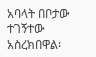አባላት በቦታው ተገኝተው አስረክበዋል፡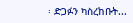፡ ድጋፉን ካስረከቡት...